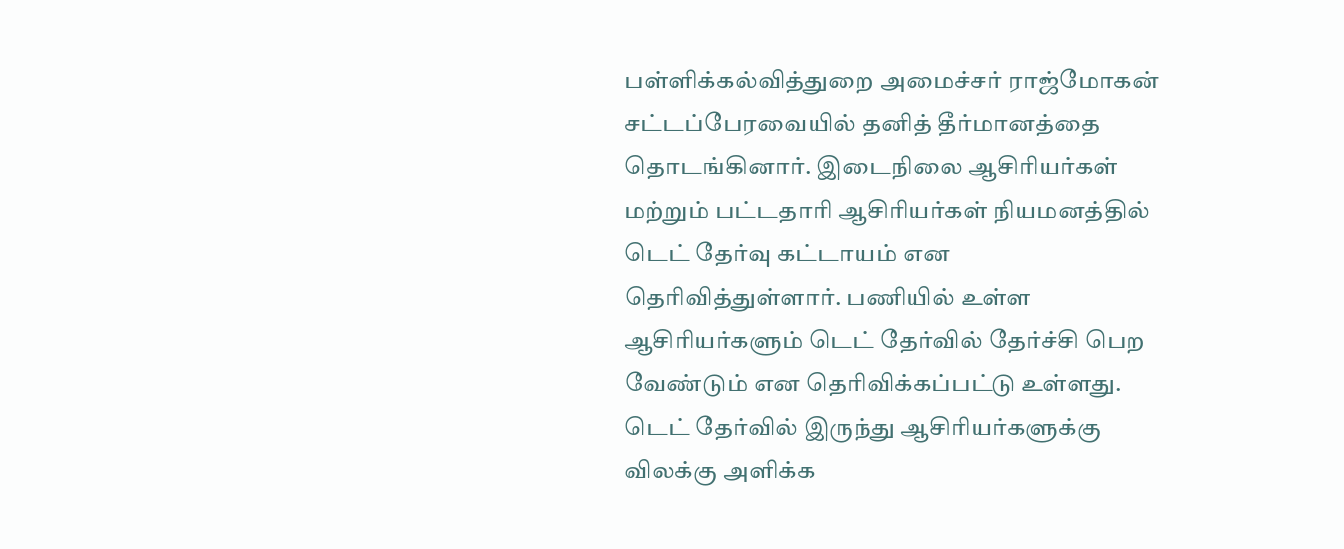பள்ளிக்கல்வித்துறை அமைச்சர் ராஜ்மோகன் சட்டப்பேரவையில் தனித் தீர்மானத்தை தொடங்கினார். இடைநிலை ஆசிரியர்கள் மற்றும் பட்டதாரி ஆசிரியர்கள் நியமனத்தில் டெட் தேர்வு கட்டாயம் என தெரிவித்துள்ளார். பணியில் உள்ள ஆசிரியர்களும் டெட் தேர்வில் தேர்ச்சி பெற வேண்டும் என தெரிவிக்கப்பட்டு உள்ளது. டெட் தேர்வில் இருந்து ஆசிரியர்களுக்கு விலக்கு அளிக்க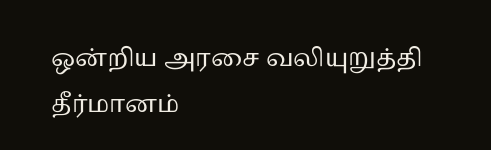ஒன்றிய அரசை வலியுறுத்தி தீர்மானம்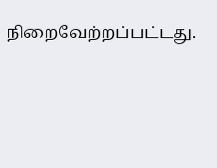நிறைவேற்றப்பட்டது.